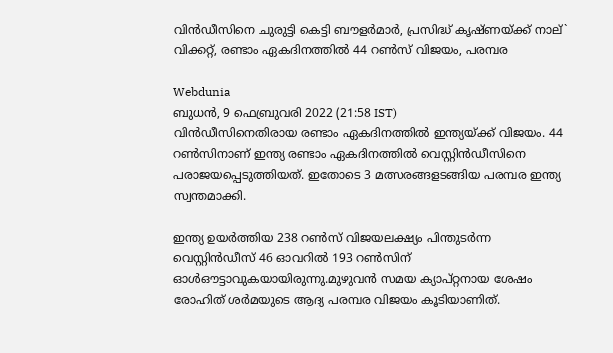വിൻഡീസിനെ ചുരുട്ടി കെട്ടി ബൗളർമാർ, പ്രസിദ്ധ് കൃഷ്‌ണയ്ക്ക് നാല്` വിക്കറ്റ്, രണ്ടാം ഏകദിനത്തിൽ 44 റൺസ് വിജയം, പരമ്പര

Webdunia
ബുധന്‍, 9 ഫെബ്രുവരി 2022 (21:58 IST)
വിൻഡീസിനെതിരായ രണ്ടാം ഏകദിനത്തിൽ ഇന്ത്യയ്ക്ക് വിജയം. 44 റൺസിനാണ് ഇന്ത്യ രണ്ടാം ഏകദിനത്തിൽ വെസ്റ്റിൻഡീസിനെ പരാജയപ്പെടുത്തിയത്. ഇതോടെ 3 മത്സരങ്ങളടങ്ങിയ പര‌മ്പര ഇ‌ന്ത്യ സ്വന്തമാക്കി.

ഇന്ത്യ ഉയര്‍ത്തിയ 238 റണ്‍സ് വിജയലക്ഷ്യം പിന്തുടര്‍ന്ന വെസ്റ്റിന്‍ഡീസ് 46 ഓവറില്‍ 193 റണ്‍സിന് ഓള്‍ഔട്ടാവുകയായിരുന്നു.മുഴുവന്‍ സമയ ക്യാപ്റ്റനായ ശേഷം രോഹിത് ശര്‍മയുടെ ആദ്യ പരമ്പര വിജയം കൂടിയാണിത്.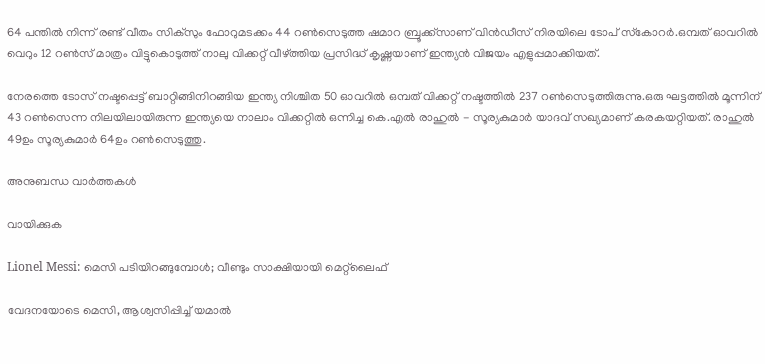64 പന്തില്‍ നിന്ന് രണ്ട് വീതം സിക്‌സും ഫോറുമടക്കം 44 റണ്‍സെടുത്ത ഷമാറ ബ്രൂക്ക്‌സാണ് വിന്‍ഡീസ് നിരയിലെ ടോപ് സ്‌കോറര്‍.ഒമ്പത് ഓവറില്‍ വെറും 12 റണ്‍സ് മാത്രം വിട്ടുകൊടുത്ത് നാലു വിക്കറ്റ് വീഴ്ത്തിയ പ്രസിദ്ധ് കൃഷ്ണയാണ് ഇന്ത്യൻ വിജയം എളുപ്പമാക്കിയത്.

നേരത്തെ ടോസ് നഷ്ടപ്പെട്ട് ബാറ്റിങ്ങിനിറങ്ങിയ ഇന്ത്യ നിശ്ചിത 50 ഓവറില്‍ ഒമ്പത് വിക്കറ്റ് നഷ്ടത്തില്‍ 237 റണ്‍സെടുത്തിരുന്നു.ഒരു ഘട്ടത്തില്‍ മൂന്നിന് 43 റണ്‍സെന്ന നിലയിലായിരുന്ന ഇന്ത്യയെ നാലാം വിക്കറ്റില്‍ ഒന്നിച്ച കെ.എല്‍ രാഹുല്‍ - സൂര്യകുമാര്‍ യാദവ് സഖ്യമാണ് കരകയറ്റിയത്. രാഹുൽ 49ഉം സൂര്യകുമാർ 64ഉം റൺസെടുത്തു.

അനുബന്ധ വാര്‍ത്തകള്‍

വായിക്കുക

Lionel Messi: മെസി പടിയിറങ്ങുമ്പോൾ; വീണ്ടും സാക്ഷിയായി മെറ്റ്‌ലൈഫ്

വേദനയോടെ മെസി, ആശ്വസിപ്പിച്ച് യമാൽ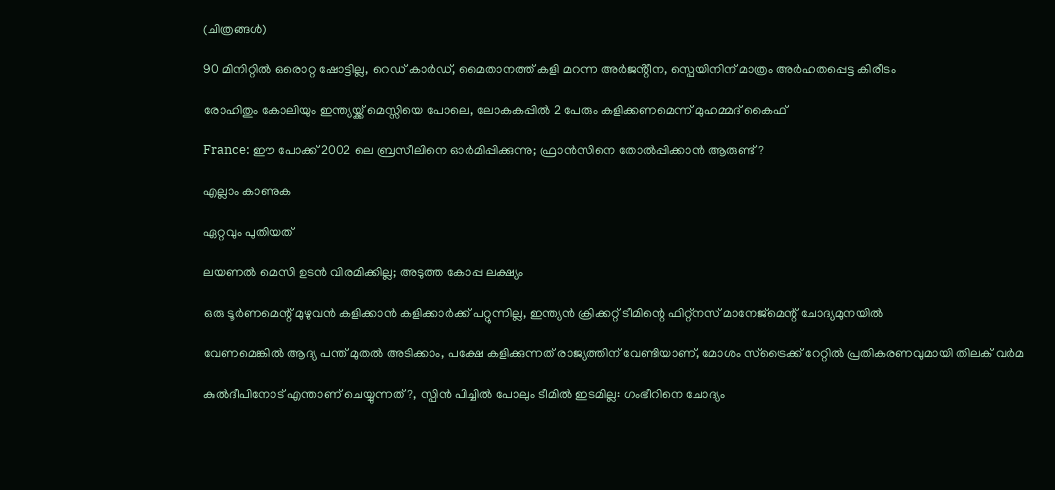(ചിത്രങ്ങൾ)

90 മിനിറ്റിൽ ഒരൊറ്റ ഷോട്ടില്ല, റെഡ് കാർഡ്, മൈതാനത്ത് കളി മറന്ന അർജൻ്റീന, സ്പെയിനിന് മാത്രം അർഹതപ്പെട്ട കിരീടം

രോഹിതും കോലിയും ഇന്ത്യയ്ക്ക് മെസ്സിയെ പോലെ, ലോകകപ്പിൽ 2 പേരും കളിക്കണമെന്ന് മുഹമ്മദ് കൈഫ്

France: ഈ പോക്ക് 2002 ലെ ബ്രസീലിനെ ഓർമിപ്പിക്കുന്നു; ഫ്രാൻസിനെ തോൽപ്പിക്കാൻ ആരുണ്ട്?

എല്ലാം കാണുക

ഏറ്റവും പുതിയത്

ലയണൽ മെസി ഉടൻ വിരമിക്കില്ല; അടുത്ത കോപ്പ ലക്ഷ്യം

ഒരു ടൂര്‍ണമെന്റ് മുഴുവന്‍ കളിക്കാന്‍ കളിക്കാര്‍ക്ക് പറ്റുന്നില്ല, ഇന്ത്യന്‍ ക്രിക്കറ്റ് ടീമിന്റെ ഫിറ്റ്‌നസ് മാനേജ്‌മെന്റ് ചോദ്യമുനയില്‍

വേണമെങ്കിൽ ആദ്യ പന്ത് മുതൽ അടിക്കാം, പക്ഷേ കളിക്കുന്നത് രാജ്യത്തിന് വേണ്ടിയാണ്, മോശം സ്ട്രൈക്ക് റേറ്റിൽ പ്രതികരണവുമായി തിലക് വർമ

കുൽദീപിനോട് എന്താണ് ചെയ്യുന്നത്?, സ്പിൻ പിച്ചിൽ പോലും ടീമിൽ ഇടമില്ല: ഗംഭീറിനെ ചോദ്യം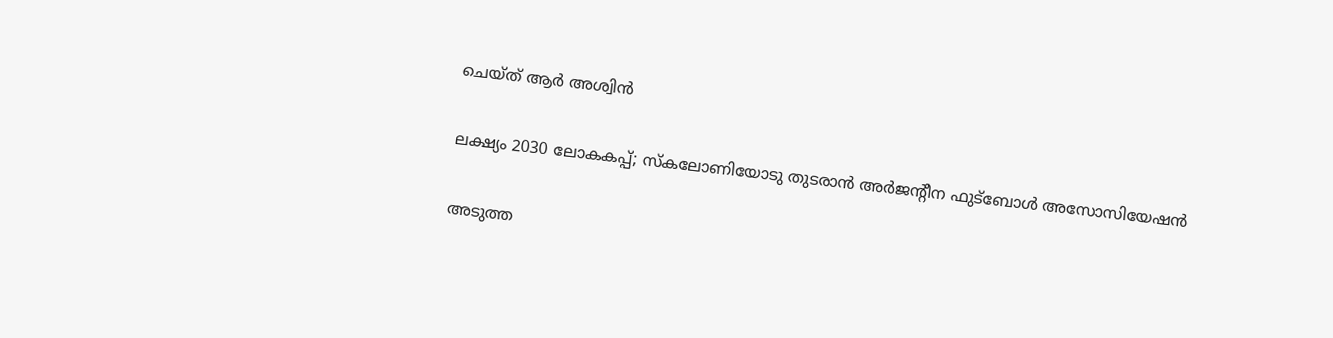ചെയ്ത് ആർ അശ്വിൻ

ലക്ഷ്യം 2030 ലോകകപ്പ്; സ്‌കലോണിയോടു തുടരാൻ അർജന്റീന ഫുട്‌ബോൾ അസോസിയേഷൻ

അടുത്ത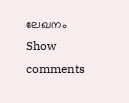ലേഖനം
Show comments